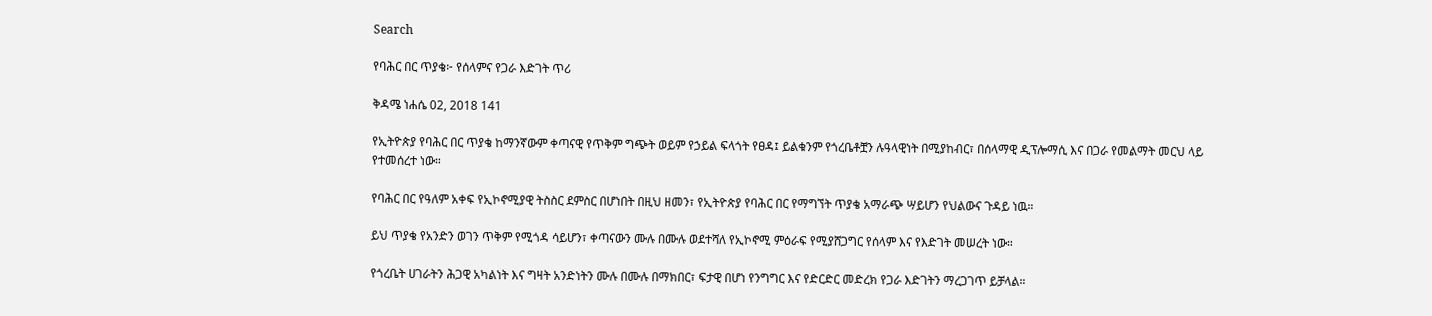Search

የባሕር በር ጥያቄ፦ የሰላምና የጋራ እድገት ጥሪ

ቅዳሜ ነሐሴ 02, 2018 141

የኢትዮጵያ የባሕር በር ጥያቄ ከማንኛውም ቀጣናዊ የጥቅም ግጭት ወይም የኃይል ፍላጎት የፀዳ፤ ይልቁንም የጎረቤቶቿን ሉዓላዊነት በሚያከብር፣ በሰላማዊ ዲፕሎማሲ እና በጋራ የመልማት መርህ ላይ የተመሰረተ ነው።

የባሕር በር የዓለም አቀፍ የኢኮኖሚያዊ ትስስር ደምስር በሆነበት በዚህ ዘመን፣ የኢትዮጵያ የባሕር በር የማግኘት ጥያቄ አማራጭ ሣይሆን የህልውና ጉዳይ ነዉ።

ይህ ጥያቄ የአንድን ወገን ጥቅም የሚጎዳ ሳይሆን፣ ቀጣናውን ሙሉ በሙሉ ወደተሻለ የኢኮኖሚ ምዕራፍ የሚያሸጋግር የሰላም እና የእድገት መሠረት ነው።

የጎረቤት ሀገራትን ሕጋዊ አካልነት እና ግዛት አንድነትን ሙሉ በሙሉ በማክበር፣ ፍታዊ በሆነ የንግግር እና የድርድር መድረክ የጋራ እድገትን ማረጋገጥ ይቻላል።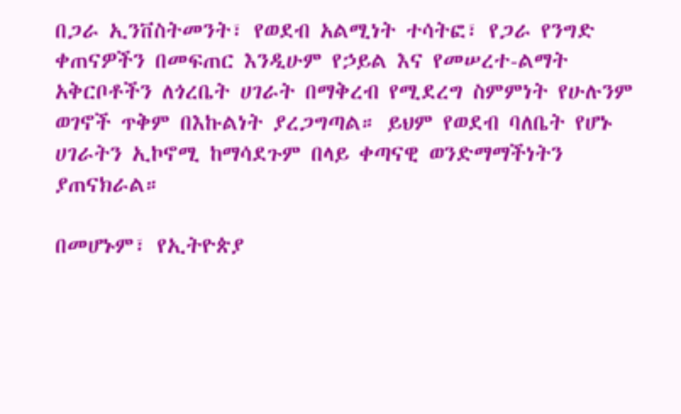በጋራ ኢንቨስትመንት፣ የወደብ አልሚነት ተሳትፎ፣ የጋራ የንግድ ቀጠናዎችን በመፍጠር እንዲሁም የኃይል እና የመሠረተ-ልማት አቅርቦቶችን ለጎረቤት ሀገራት በማቅረብ የሚደረግ ስምምነት የሁሉንም ወገኖች ጥቅም በእኩልነት ያረጋግጣል። ይህም የወደብ ባለቤት የሆኑ ሀገራትን ኢኮኖሚ ከማሳደጉም በላይ ቀጣናዊ ወንድማማችነትን ያጠናክራል።

በመሆኑም፣ የኢትዮጵያ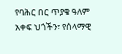የባሕር በር ጥያቄ ዓለም አቀፍ ህጎችን፣ የሰላማዊ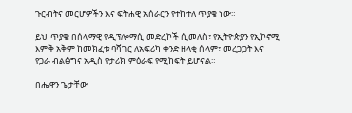ጉርብትና መርሆዎችን እና ፍትሐዊ አሰራርን የተከተለ ጥያቄ ነው።

ይህ ጥያቄ በሰላማዊ የዲፕሎማሲ መድረኮች ሲመለስ፣ የኢትዮጵያን የኢኮኖሚ እምቅ አቅም ከመክፈቱ ባሻገር ለአፍሪካ ቀንድ ዘላቂ ሰላም፣ መረጋጋት እና የጋራ ብልፅግና አዲስ የታሪክ ምዕራፍ የሚከፍት ይሆናል።

በሔዋን ጌታቸው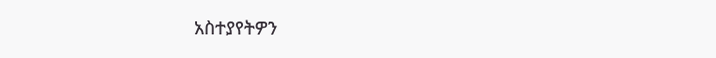አስተያየትዎን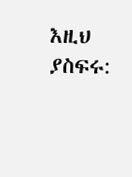እዚህ ያስፍሩ: